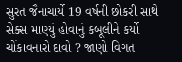સુરત જૈનાચાર્યે 19 વર્ષની છોકરી સાથે સેક્સ માણ્યું હોવાનું કબૂલીને કર્યો ચોંકાવનારો દાવો ? જાણો વિગત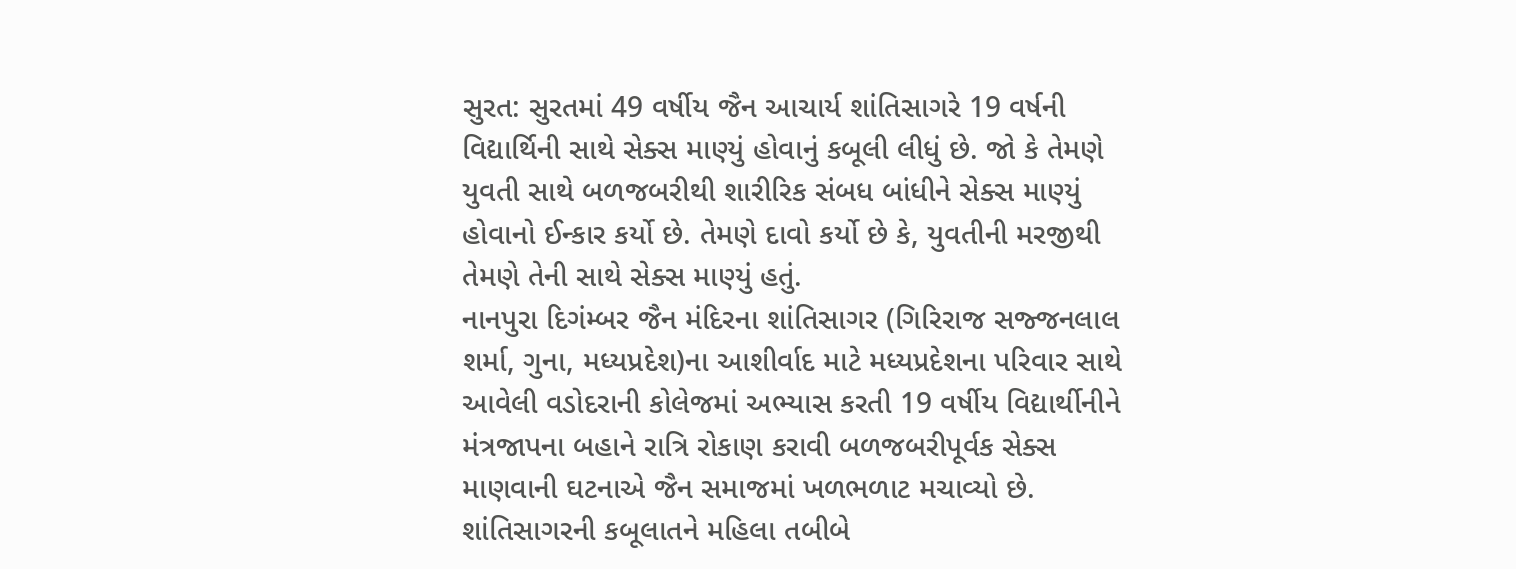સુરત: સુરતમાં 49 વર્ષીય જૈન આચાર્ય શાંતિસાગરે 19 વર્ષની વિદ્યાર્થિની સાથે સેક્સ માણ્યું હોવાનું કબૂલી લીધું છે. જો કે તેમણે યુવતી સાથે બળજબરીથી શારીરિક સંબધ બાંધીને સેક્સ માણ્યું હોવાનો ઈન્કાર કર્યો છે. તેમણે દાવો કર્યો છે કે, યુવતીની મરજીથી તેમણે તેની સાથે સેક્સ માણ્યું હતું.
નાનપુરા દિગંમ્બર જૈન મંદિરના શાંતિસાગર (ગિરિરાજ સજ્જનલાલ શર્મા, ગુના, મધ્યપ્રદેશ)ના આશીર્વાદ માટે મધ્યપ્રદેશના પરિવાર સાથે આવેલી વડોદરાની કોલેજમાં અભ્યાસ કરતી 19 વર્ષીય વિદ્યાર્થીનીને મંત્રજાપના બહાને રાત્રિ રોકાણ કરાવી બળજબરીપૂર્વક સેક્સ માણવાની ઘટનાએ જૈન સમાજમાં ખળભળાટ મચાવ્યો છે.
શાંતિસાગરની કબૂલાતને મહિલા તબીબે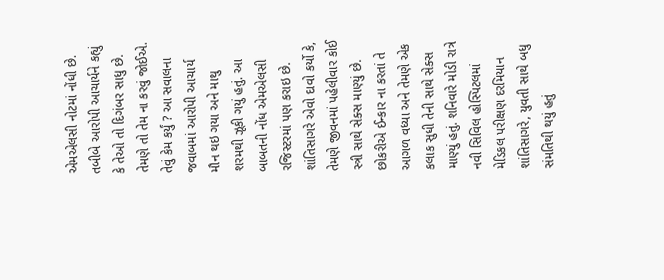એમએલસી નોટમાં નોંધી છે. તબીબે આરોપી આચાર્યને કહ્યું કે તેઓ તો દિગંબર સાધુ છે. તેમણે તો તેમ ના કરવું જોઈએ. તેવું કેમ કર્યું ? આ સવાલના જવાબમાં આરોપી આચાર્ય મૌન થઇ ગયા અને માથુ શરમથી ઝૂકી ગયું હતું. આ બાબતની નોંધ એમએલસી રજિસ્ટરમાં પણ કરાઇ છે.
શાંતિસાગરે એવો દાવો કર્યો કે, તેમણે જીવનમાં પહેલીવાર કોઈ સ્ત્રી સાથે સેક્સ માણ્યું છે. છોકરીએ ઈન્કાર ના કરતાં તે આગળ વધ્યા અને તેમણે એક કલાક સુધી તેની સાથે સેક્સ માણ્યું હતું. શનિવારે મોડી રાત્રે નવી સિવિલ હોસ્પિટલમાં મેડિકલ પરીક્ષણ દરમિયાન શાંતિસાગરે, યુવતી સાથે બધુ સંમતિથી થયું હતું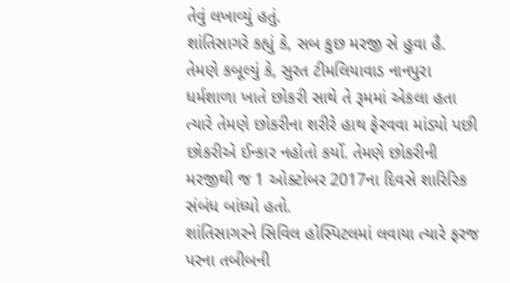તેવું લખાવ્યું હતું.
શાંતિસાગરે કહ્યું કે, સબ કુછ મરજી સે હુવા હૈ. તેમણે કબૂલ્યું કે, સુરત ટીમલિયાવાડ નાનપુરા ધર્મશાળા ખાતે છોકરી સાથે તે રૂમમાં એકલા હતા ત્યારે તેમણે છોકરીના શરીરે હાથ ફેરવવા માંડ્યો પછી છોકરીએ ઈન્કાર નહોતો કર્યો. તેમણે છોકરીની મરજીથી જ 1 ઓક્ટોબર 2017ના દિવસે શારિરિક સંબંધ બાંધ્યો હતો.
શાંતિસાગરને સિવિલ હોસ્પિટલમાં લવાયા ત્યારે ફરજ પરના તબીબની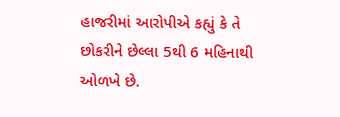હાજરીમાં આરોપીએ કહ્યું કે તે છોકરીને છેલ્લા 5થી 6 મહિનાથી ઓળખે છે.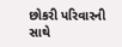છોકરી પરિવારની સાથે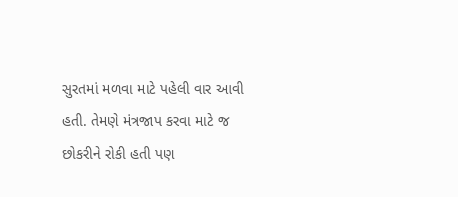સુરતમાં મળવા માટે પહેલી વાર આવી હતી. તેમણે મંત્રજાપ કરવા માટે જ છોકરીને રોકી હતી પણ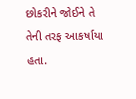છોકરીને જોઈને તે તેની તરફ આકર્ષાયા હતા.